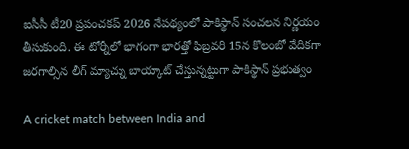ఐసీసీ టీ20 ప్రపంచకప్ 2026 నేపథ్యంలో పాకిస్థాన్ సంచలన నిర్ణయం తీసుకుంది. ఈ టోర్నీలో భాగంగా భారత్తో ఫిబ్రవరి 15న కొలంబో వేదికగా జరగాల్సిన లీగ్ మ్యాచ్ను బాయ్కాట్ చేస్తున్నట్టుగా పాకిస్థాన్ ప్రభుత్వం

A cricket match between India and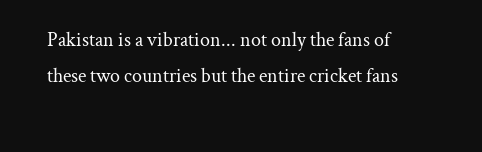Pakistan is a vibration... not only the fans of these two countries but the entire cricket fans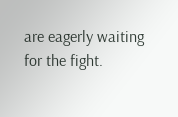are eagerly waiting for the fight.